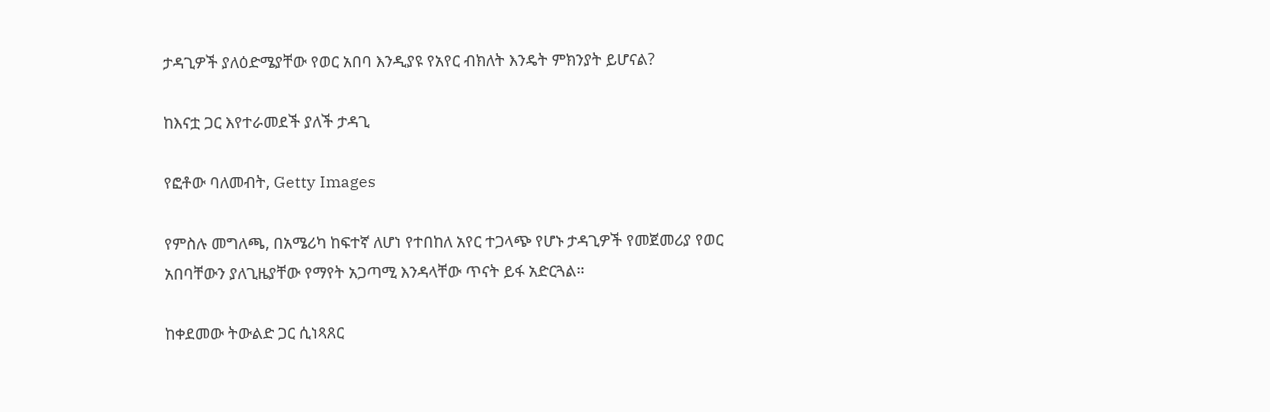ታዳጊዎች ያለዕድሜያቸው የወር አበባ እንዲያዩ የአየር ብክለት እንዴት ምክንያት ይሆናል?

ከእናቷ ጋር እየተራመደች ያለች ታዳጊ

የፎቶው ባለመብት, Getty Images

የምስሉ መግለጫ, በአሜሪካ ከፍተኛ ለሆነ የተበከለ አየር ተጋላጭ የሆኑ ታዳጊዎች የመጀመሪያ የወር አበባቸውን ያለጊዜያቸው የማየት አጋጣሚ እንዳላቸው ጥናት ይፋ አድርጓል።

ከቀደመው ትውልድ ጋር ሲነጻጸር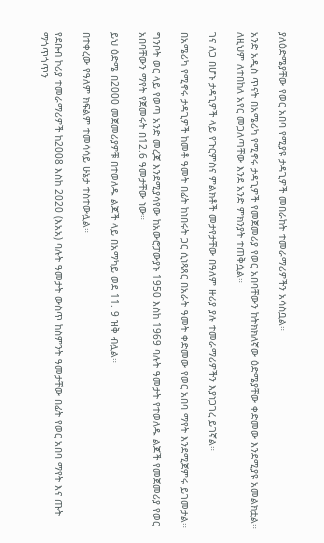ያለዕድሜያቸው የወር አበባ የሚያዩ ታዳጊዎች መበራከት ተመራማሪዎችን አሳስቧል።

አንድ አዲስ ጥናት በአሜሪካ የሚኖሩ ታዳጊዎች የመጀመሪያ የወር አበባቸውን ከትክክለኛው ዕድሜያቸው ቀድመው እንደሚያዩ አመልክቷል። ለዚህም ለተበከለ አየር መጋለጣቸው እንደ አንድ ምክንያት ተጠቅሷል።

ገና ለጋ በሆኑ ታዳጊዎች ላይ የጉርምስና ምልክቶች መታየታቸው በዓለም ዙሪያ ያሉ ተመራማሪዎችን እያነጋገረ ይገኛል።

በአሜሪካ የሚኖሩ ታዳጊዎች ከመቶ ዓመት በፊት ከነበሩት ጋር ሲነጻጸር በአራት ዓመት ቀድመው የወር አበባ ማየት እንደሚጀምሩ ይገመታል።

ግንቦት ወር ላይ የወጣ አንድ መረጃ እንደሚያሳየው ከአውሮፓውያኑ 1950 እስከ 1969 ባሉት ዓመታት የተወለዱ ልጆች የመጀመሪያ የወር አበባቸውን ማየት የጀመሩት በ12.6 ዓመታቸው ነው።

ይህ ዕድሜ በ2000 መጀመሪያዎቹ በተወለዱ ልጆች ላይ በአማካይ ወደ 11. 9 ዝቅ ብሏል።

በተቀረው የዓለም ክፍልም ተመሳሳይ ሁኔታ ተስተውሏል።

የደቡብ ኮሪያ ተመራማሪዎች ከ2008 እስከ 2020 (እአአ) ባሉት ዓመታት ውስጥ ከስምንት ዓመታቸው በፊት የወር አበባ ማየት እና ጡት ማጎጥጎጥን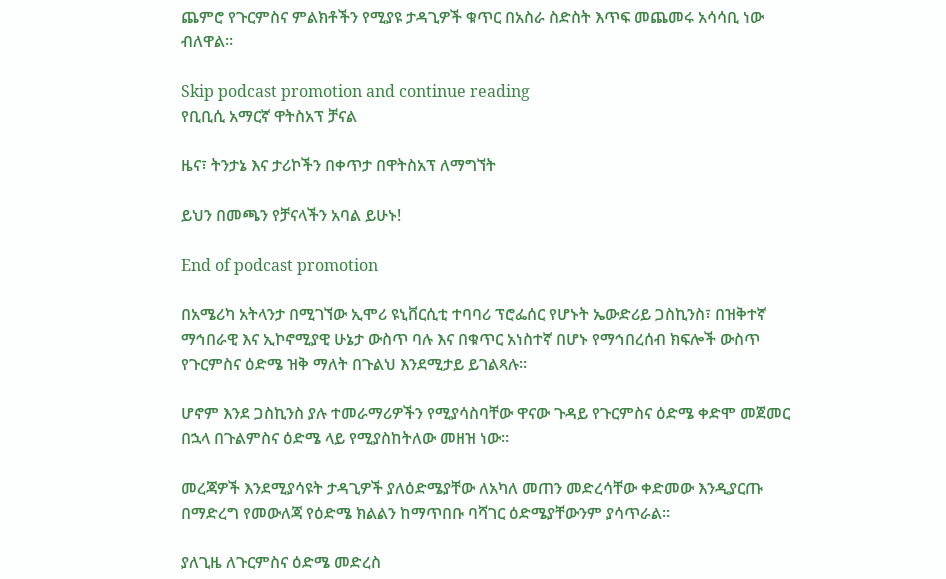ጨምሮ የጉርምስና ምልክቶችን የሚያዩ ታዳጊዎች ቁጥር በአስራ ስድስት እጥፍ መጨመሩ አሳሳቢ ነው ብለዋል።

Skip podcast promotion and continue reading
የቢቢሲ አማርኛ ዋትስአፕ ቻናል

ዜና፣ ትንታኔ እና ታሪኮችን በቀጥታ በዋትስአፕ ለማግኘት

ይህን በመጫን የቻናላችን አባል ይሁኑ!

End of podcast promotion

በአሜሪካ አትላንታ በሚገኘው ኢሞሪ ዩኒቨርሲቲ ተባባሪ ፕሮፌሰር የሆኑት ኤውድሪይ ጋስኪንስ፣ በዝቅተኛ ማኅበራዊ እና ኢኮኖሚያዊ ሁኔታ ውስጥ ባሉ እና በቁጥር አነስተኛ በሆኑ የማኅበረሰብ ክፍሎች ውስጥ የጉርምስና ዕድሜ ዝቅ ማለት በጉልህ እንደሚታይ ይገልጻሉ።

ሆኖም እንደ ጋስኪንስ ያሉ ተመራማሪዎችን የሚያሳስባቸው ዋናው ጉዳይ የጉርምስና ዕድሜ ቀድሞ መጀመር በኋላ በጉልምስና ዕድሜ ላይ የሚያስከትለው መዘዝ ነው።

መረጃዎች እንደሚያሳዩት ታዳጊዎች ያለዕድሜያቸው ለአካለ መጠን መድረሳቸው ቀድመው እንዲያርጡ በማድረግ የመውለጃ የዕድሜ ክልልን ከማጥበቡ ባሻገር ዕድሜያቸውንም ያሳጥራል።

ያለጊዜ ለጉርምስና ዕድሜ መድረስ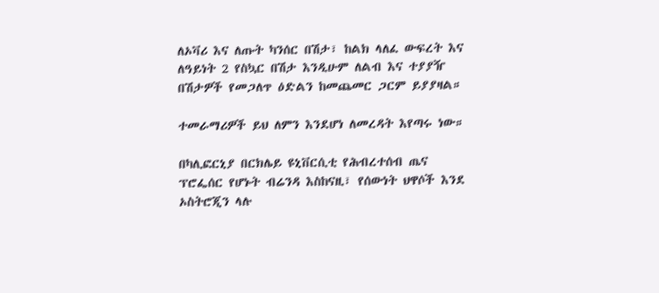ለኦቫሪ እና ለጡት ካንሰር በሽታ፣ ከልክ ላለፈ ውፍረት እና ለዓይነት 2 የስኳር በሽታ እንዲሁም ለልብ እና ተያያዥ በሽታዎች የመጋለጥ ዕድልን ከመጨመር ጋርም ይያያዛል።

ተመራማሪዎች ይህ ለምን እንደሆነ ለመረዳት እየጣሩ ነው።

በካሊፎርኒያ በርክሌይ ዩኒቨርሲቲ የሕብረተሰብ ጤና ፕሮፌሰር የሆኑት ብሬንዳ እስከናዚ፣ የሰውነት ህዋሶች እንደ ኦስትሮጂን ላሉ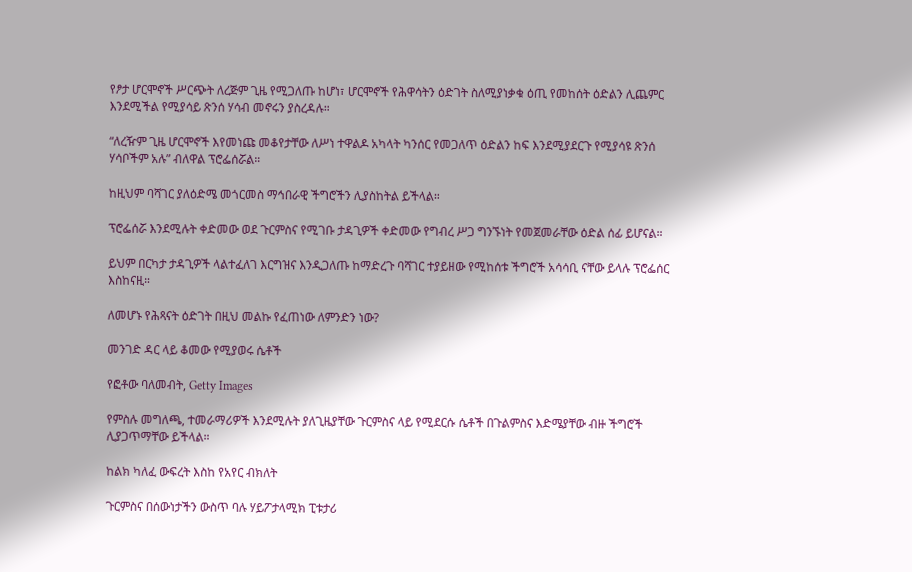የፆታ ሆርሞኖች ሥርጭት ለረጅም ጊዜ የሚጋለጡ ከሆነ፣ ሆርሞኖች የሕዋሳትን ዕድገት ስለሚያነቃቁ ዕጢ የመከሰት ዕድልን ሊጨምር እንደሚችል የሚያሳይ ጽንሰ ሃሳብ መኖሩን ያስረዳሉ።

“ለረዥም ጊዜ ሆርሞኖች እየመነጩ መቆየታቸው ለሥነ ተዋልዶ አካላት ካንሰር የመጋለጥ ዕድልን ከፍ እንደሚያደርጉ የሚያሳዩ ጽንሰ ሃሳቦችም አሉ” ብለዋል ፕሮፌሰሯል።

ከዚህም ባሻገር ያለዕድሜ መጎርመስ ማኅበራዊ ችግሮችን ሊያስከትል ይችላል።

ፕሮፌሰሯ እንደሚሉት ቀድመው ወደ ጉርምስና የሚገቡ ታዳጊዎች ቀድመው የግብረ ሥጋ ግንኙነት የመጀመራቸው ዕድል ሰፊ ይሆናል።

ይህም በርካታ ታዳጊዎች ላልተፈለገ እርግዝና እንዲጋለጡ ከማድረጉ ባሻገር ተያይዘው የሚከሰቱ ችግሮች አሳሳቢ ናቸው ይላሉ ፕሮፌሰር እስከናዚ።

ለመሆኑ የሕጻናት ዕድገት በዚህ መልኩ የፈጠነው ለምንድን ነው?

መንገድ ዳር ላይ ቆመው የሚያወሩ ሴቶች

የፎቶው ባለመብት, Getty Images

የምስሉ መግለጫ, ተመራማሪዎች እንደሚሉት ያለጊዜያቸው ጉርምስና ላይ የሚደርሱ ሴቶች በጉልምስና እድሜያቸው ብዙ ችግሮች ሊያጋጥማቸው ይችላል።

ከልክ ካለፈ ውፍረት እስከ የአየር ብክለት

ጉርምስና በሰውነታችን ውስጥ ባሉ ሃይፖታላሚክ ፒቱታሪ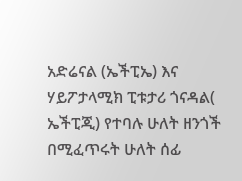አድሬናል (ኤችፒኤ) እና ሃይፖታላሚክ ፒቱታሪ ጎናዳል( ኤችፒጂ) የተባሉ ሁለት ዘንጎች በሚፈጥሩት ሁለት ሰፊ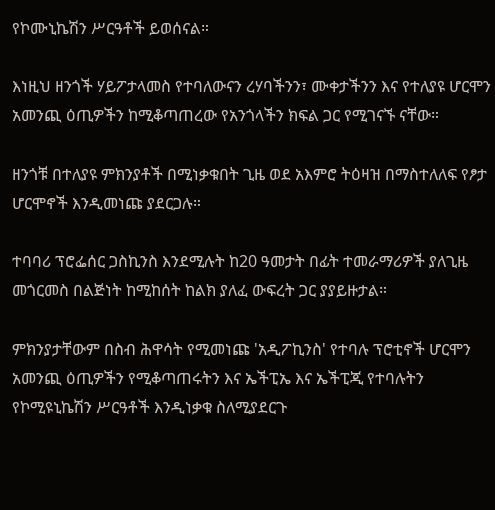የኮሙኒኬሽን ሥርዓቶች ይወሰናል።

እነዚህ ዘንጎች ሃይፖታላመስ የተባለውናን ረሃባችንን፣ ሙቀታችንን እና የተለያዩ ሆርሞን አመንጪ ዕጢዎችን ከሚቆጣጠረው የአንጎላችን ክፍል ጋር የሚገናኙ ናቸው።

ዘንጎቹ በተለያዩ ምክንያቶች በሚነቃቁበት ጊዜ ወደ አእምሮ ትዕዛዝ በማስተለለፍ የፆታ ሆርሞኖች እንዲመነጩ ያደርጋሉ።

ተባባሪ ፕሮፌሰር ጋስኪንስ እንደሚሉት ከ20 ዓመታት በፊት ተመራማሪዎች ያለጊዜ መጎርመስ በልጅነት ከሚከሰት ከልክ ያለፈ ውፍረት ጋር ያያይዙታል።

ምክንያታቸውም በስብ ሕዋሳት የሚመነጩ 'አዲፖኪንስ' የተባሉ ፕሮቲኖች ሆርሞን አመንጪ ዕጢዎችን የሚቆጣጠሩትን እና ኤችፒኤ እና ኤችፒጂ የተባሉትን የኮሚዩኒኬሽን ሥርዓቶች እንዲነቃቁ ስለሚያደርጉ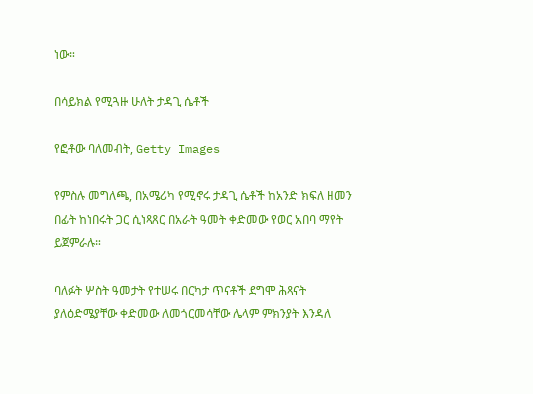ነው።

በሳይክል የሚጓዙ ሁለት ታዳጊ ሴቶች

የፎቶው ባለመብት, Getty Images

የምስሉ መግለጫ, በአሜሪካ የሚኖሩ ታዳጊ ሴቶች ከአንድ ክፍለ ዘመን በፊት ከነበሩት ጋር ሲነጻጸር በአራት ዓመት ቀድመው የወር አበባ ማየት ይጀምራሉ።

ባለፉት ሦስት ዓመታት የተሠሩ በርካታ ጥናቶች ደግሞ ሕጻናት ያለዕድሜያቸው ቀድመው ለመጎርመሳቸው ሌላም ምክንያት እንዳለ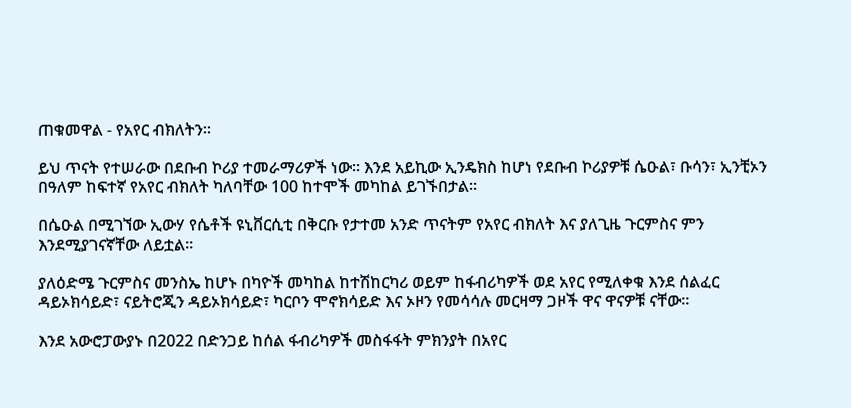ጠቁመዋል - የአየር ብክለትን።

ይህ ጥናት የተሠራው በደቡብ ኮሪያ ተመራማሪዎች ነው። እንደ አይኪው ኢንዴክስ ከሆነ የደቡብ ኮሪያዎቹ ሴዑል፣ ቡሳን፣ ኢንቺኦን በዓለም ከፍተኛ የአየር ብክለት ካለባቸው 100 ከተሞች መካከል ይገኙበታል።

በሴዑል በሚገኘው ኢውሃ የሴቶች ዩኒቨርሲቲ በቅርቡ የታተመ አንድ ጥናትም የአየር ብክለት እና ያለጊዜ ጉርምስና ምን እንደሚያገናኛቸው ለይቷል።

ያለዕድሜ ጉርምስና መንስኤ ከሆኑ በካዮች መካከል ከተሽከርካሪ ወይም ከፋብሪካዎች ወደ አየር የሚለቀቁ እንደ ሰልፈር ዳይኦክሳይድ፣ ናይትሮጂን ዳይኦክሳይድ፣ ካርቦን ሞኖክሳይድ እና ኦዞን የመሳሳሉ መርዛማ ጋዞች ዋና ዋናዎቹ ናቸው።

እንደ አውሮፓውያኑ በ2022 በድንጋይ ከሰል ፋብሪካዎች መስፋፋት ምክንያት በአየር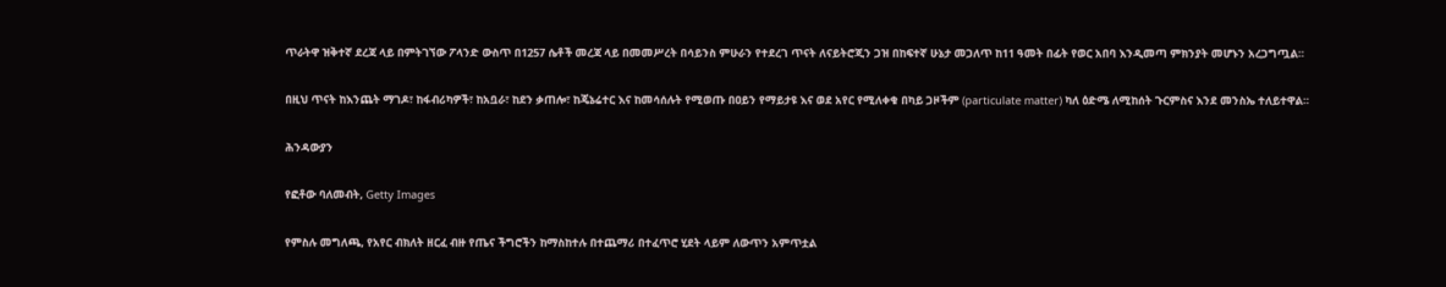ጥራትዋ ዝቅተኛ ደረጃ ላይ በምትገኘው ፖላንድ ውስጥ በ1257 ሴቶች መረጃ ላይ በመመሥረት በሳይንስ ምሁራን የተደረገ ጥናት ለናይትሮጂን ጋዝ በከፍተኛ ሁኔታ መጋለጥ ከ11 ዓመት በፊት የወር አበባ እንዲመጣ ምክንያት መሆኑን አረጋግጧል።

በዚህ ጥናት ከእንጨት ማገዶ፣ ከፋብሪካዎች፣ ከአቧራ፣ ከደን ቃጠሎ፣ ከጄኔሬተር እና ከመሳሰሉት የሚወጡ በዐይን የማይታዩ እና ወደ አየር የሚለቀቁ በካይ ጋዞችም (particulate matter) ካለ ዕድሜ ለሚከሰት ጉርምስና እንደ መንስኤ ተለይተዋል።

ሕንዳውያን

የፎቶው ባለመብት, Getty Images

የምስሉ መግለጫ, የአየር ብክለት ዘርፈ ብዙ የጤና ችግሮችን ከማስከተሉ በተጨማሪ በተፈጥሮ ሂደት ላይም ለውጥን አምጥቷል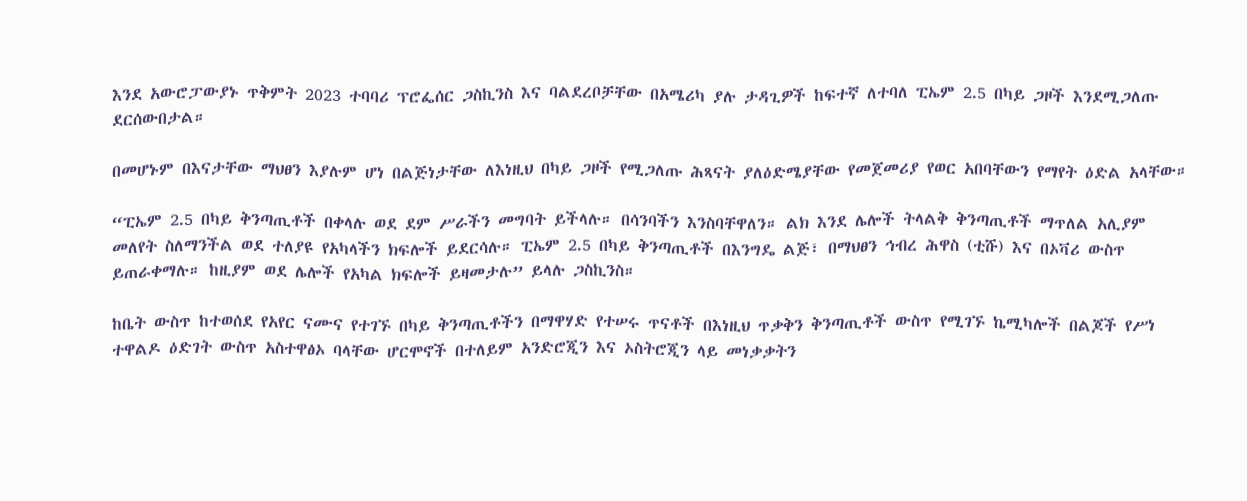እንደ አውሮፓውያኑ ጥቅምት 2023 ተባባሪ ፕሮፌሰር ጋስኪንስ እና ባልደረቦቻቸው በአሜሪካ ያሉ ታዳጊዎች ከፍተኛ ለተባለ ፒኤም 2.5 በካይ ጋዞች እንደሚጋለጡ ደርሰውበታል።

በመሆኑም በእናታቸው ማህፀን እያሉም ሆነ በልጅነታቸው ለእነዚህ በካይ ጋዞች የሚጋለጡ ሕጻናት ያለዕድሜያቸው የመጀመሪያ የወር አበባቸውን የማየት ዕድል አላቸው።

“ፒኤም 2.5 በካይ ቅንጣጢቶች በቀላሉ ወደ ደም ሥራችን መግባት ይችላሉ። በሳንባችን እንስባቸዋለን። ልክ እንደ ሌሎች ትላልቅ ቅንጣጢቶች ማጥለል አሊያም መለየት ስለማንችል ወደ ተለያዩ የአካላችን ክፍሎች ይደርሳሉ። ፒኤም 2.5 በካይ ቅንጣጢቶች በእንግዴ ልጅ፣ በማህፀን ኅብረ ሕዋስ (ቲሹ) እና በኦቫሪ ውስጥ ይጠራቀማሉ። ከዚያም ወደ ሌሎች የአካል ክፍሎች ይዛመታሉ” ይላሉ ጋስኪንስ።

ከቤት ውስጥ ከተወሰደ የአየር ናሙና የተገኙ በካይ ቅንጣጢቶችን በማዋሃድ የተሠሩ ጥናቶች በእነዚህ ጥቃቅን ቅንጣጢቶች ውስጥ የሚገኙ ኬሚካሎች በልጆች የሥነ ተዋልዶ ዕድገት ውስጥ አስተዋፅኦ ባላቸው ሆርሞኖች በተለይም አንድሮጂን እና ኦስትሮጂን ላይ መነቃቃትን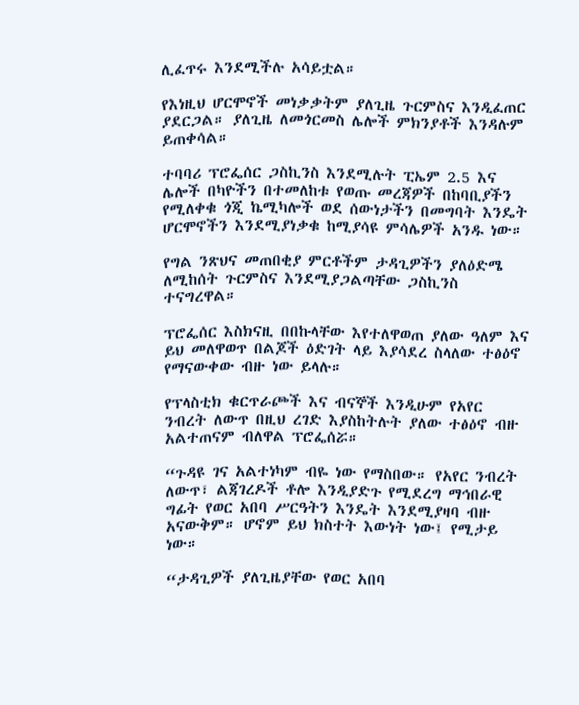ሊፈጥሩ እንደሚችሉ አሳይቷል።

የእነዚህ ሆርሞኖች መነቃቃትም ያለጊዜ ጉርምስና እንዲፈጠር ያደርጋል። ያለጊዜ ለመጎርመስ ሌሎች ምክንያቶች እንዳሉም ይጠቀሳል።

ተባባሪ ፕሮፌሰር ጋስኪንስ እንደሚሉት ፒኤም 2.5 እና ሌሎች በካዮችን በተመለከቱ የወጡ መረጃዎች በከባቢያችን የሚለቀቁ ጎጂ ኬሚካሎች ወደ ሰውነታችን በመግባት እንዴት ሆርሞኖችን እንደሚያነቃቁ ከሚያሳዩ ምሳሌዎች አንዱ ነው።

የግል ንጽህና መጠበቂያ ምርቶችም ታዳጊዎችን ያለዕድሜ ለሚከሰት ጉርምስና እንደሚያጋልጣቸው ጋስኪንስ ተናግረዋል።

ፕሮፌሰር እስክናዚ በበኩላቸው እየተለዋወጠ ያለው ዓለም እና ይህ መለዋወጥ በልጆች ዕድገት ላይ እያሳደረ ስላለው ተፅዕኖ የማናውቀው ብዙ ነው ይላሉ።

የፕላስቲክ ቁርጥራጮች እና ብናኞች እንዲሁም የአየር ንብረት ለውጥ በዚህ ረገድ እያስከትሉት ያለው ተፅዕኖ ብዙ አልተጠናም ብለዋል ፕሮፌሰሯ።

“ጉዳዩ ገና አልተነካም ብዬ ነው የማስበው። የአየር ንብረት ለውጥ፣ ልጃገረዶች ቶሎ እንዲያድጉ የሚደረግ ማኅበራዊ ግፊት የወር አበባ ሥርዓትን እንዴት እንደሚያዛባ ብዙ አናውቅም። ሆኖም ይህ ክስተት እውነት ነው፤ የሚታይ ነው።

“ታዳጊዎች ያለጊዜያቸው የወር አበባ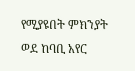የሚያዩበት ምክንያት ወደ ከባቢ አየር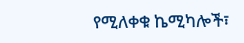የሚለቀቁ ኬሚካሎች፣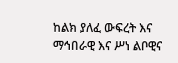ከልክ ያለፈ ውፍረት እና ማኅበራዊ እና ሥነ ልቦዊና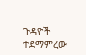ጉዳዮች ተደማምረው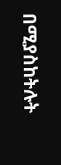በሚያስከትሉት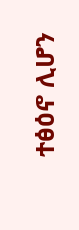ተፅዕኖ ሊሆን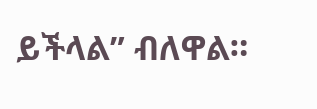ይችላል” ብለዋል።